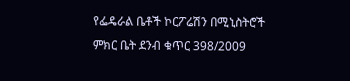የፌዴራል ቤቶች ኮርፖሬሽን በሚኒስትሮች ምክር ቤት ደንብ ቁጥር 398/2009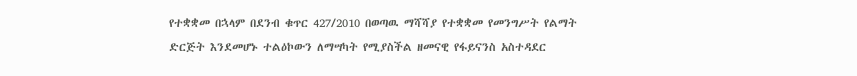የተቋቋመ በኋላም በደንብ ቁጥር 427/2010 በወጣዉ ማሻሻያ የተቋቋመ የመንግሥት የልማት ድርጅት እንደመሆኑ ተልዕኮውን ለማሣካት የሚያስችል ዘመናዊ የፋይናንስ አስተዳደር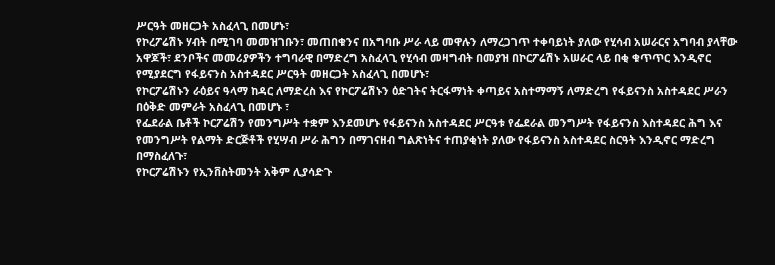ሥርዓት መዘርጋት አስፈላጊ በመሆኑ፣
የኮረፖሬሽኑ ሃብት በሚገባ መመዝገቡን፣ መጠበቁንና በአግባቡ ሥራ ላይ መዋሉን ለማረጋገጥ ተቀባይነት ያለው የሂሳብ አሠራርና አግባብ ያላቸው አዋጆች፣ ደንቦችና መመሪያዎችን ተግባራዊ በማድረግ አስፈላጊ የሂሳብ መዛግብት በመያዝ በኮርፖሬሽኑ አሠራር ላይ በቂ ቁጥጥር እንዲኖር የሚያደርግ የፋይናንስ አስተዳደር ሥርዓት መዘርጋት አስፈላጊ በመሆኑ፣
የኮርፖሬሽኑን ራዕይና ዓላማ ከዳር ለማድረስ እና የኮርፖሬሽኑን ዕድገትና ትርፋማነት ቀጣይና አስተማማኝ ለማድረግ የፋይናንስ አስተዳደር ሥራን በዕቅድ መምራት አስፈላጊ በመሆኑ ፣
የፌደራል ቤቶች ኮርፖሬሽን የመንግሥት ተቋም እንደመሆኑ የፋይናንስ አስተዳደር ሥርዓቱ የፌደራል መንግሥት የፋይናንስ እስተዳደር ሕግ እና የመንግሥት የልማት ድርጅቶች የሂሣብ ሥራ ሕግን በማገናዘብ ግልጽነትና ተጠያቂነት ያለው የፋይናንስ አስተዳደር ስርዓት እንዲኖር ማድረግ በማስፈለጉ፣
የኮርፖሬሽኑን የኢንቨስትመንት አቅም ሊያሳድጉ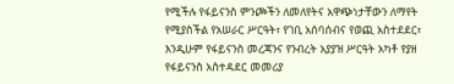የሚችሉ የፋይናንስ ምንጮችን ለመለየትና አዋጭነታቸውን ለማየት የሚያስችል የአሠራር ሥርዓት፣ የገቢ አሰባሰብና የወጪ አስተደደር፣ እንዲሁም የፋይናንስ መረጃንና የንብረት አያያዝ ሥርዓት አካቶ የያዘ የፋይናንስ አስተዳደር መመሪያ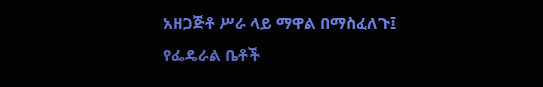አዘጋጅቶ ሥራ ላይ ማዋል በማስፈለጉ፤
የፌዴራል ቤቶች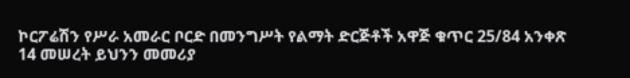ኮርፖሬሽን የሥራ አመራር ቦርድ በመንግሥት የልማት ድርጅቶች አዋጅ ቁጥር 25/84 አንቀጽ 14 መሠረት ይህንን መመሪያ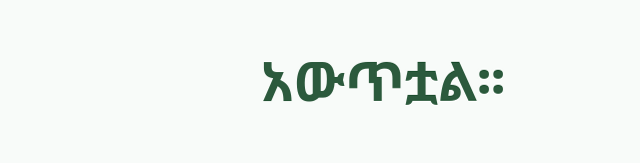አውጥቷል፡፡